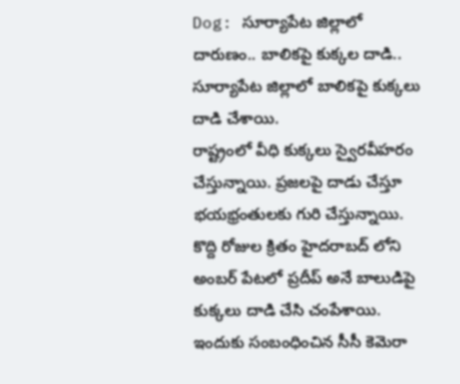Dog: సూర్యాపేట జిల్లాలో దారుణం.. బాలికపై కుక్కల దాడి..
సూర్యాపేట జిల్లాలో బాలికపై కుక్కలు దాడి చేశాయి.
రాష్ట్రంలో వీధి కుక్కలు స్వైరవీహరం చేస్తున్నాయి. ప్రజలపై దాడు చేస్తూ భయభ్రంతులకు గురి చేస్తున్నాయి. కొద్ది రోజుల క్రితం హైదరాబద్ లోని అంబర్ పేటలో ప్రదీప్ అనే బాలుడిపై కుక్కలు దాడి చేసి చంపేశాయి. ఇందుకు సంబంధించిన సీసీ కెమెరా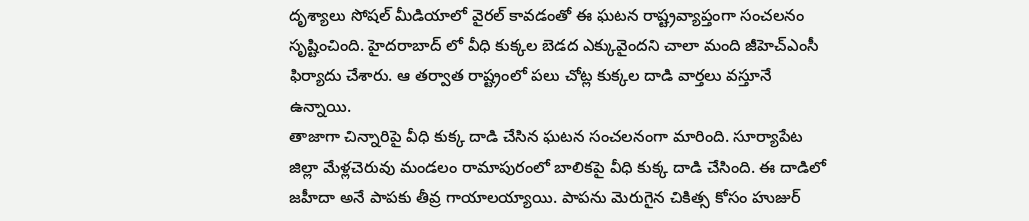దృశ్యాలు సోషల్ మీడియాలో వైరల్ కావడంతో ఈ ఘటన రాష్ట్రవ్యాప్తంగా సంచలనం సృష్టించింది. హైదరాబాద్ లో వీధి కుక్కల బెడద ఎక్కువైందని చాలా మంది జీహెచ్ఎంసీ ఫిర్యాదు చేశారు. ఆ తర్వాత రాష్ట్రంలో పలు చోట్ల కుక్కల దాడి వార్తలు వస్తూనే ఉన్నాయి.
తాజాగా చిన్నారిపై వీధి కుక్క దాడి చేసిన ఘటన సంచలనంగా మారింది. సూర్యాపేట జిల్లా మేళ్లచెరువు మండలం రామాపురంలో బాలికపై వీధి కుక్క దాడి చేసింది. ఈ దాడిలో జహీదా అనే పాపకు తీవ్ర గాయాలయ్యాయి. పాపను మెరుగైన చికిత్స కోసం హుజుర్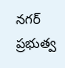నగర్ ప్రభుత్వ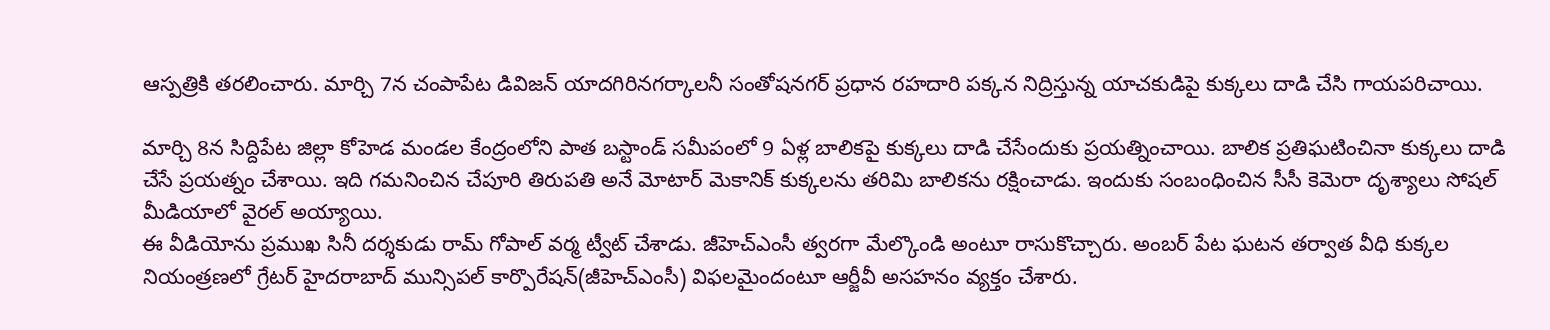ఆస్పత్రికి తరలించారు. మార్చి 7న చంపాపేట డివిజన్ యాదగిరినగర్కాలనీ సంతోషనగర్ ప్రధాన రహదారి పక్కన నిద్రిస్తున్న యాచకుడిపై కుక్కలు దాడి చేసి గాయపరిచాయి.

మార్చి 8న సిద్దిపేట జిల్లా కోహెడ మండల కేంద్రంలోని పాత బస్టాండ్ సమీపంలో 9 ఏళ్ల బాలికపై కుక్కలు దాడి చేసేందుకు ప్రయత్నించాయి. బాలిక ప్రతిఘటించినా కుక్కలు దాడి చేసే ప్రయత్నం చేశాయి. ఇది గమనించిన చేపూరి తిరుపతి అనే మోటార్ మెకానిక్ కుక్కలను తరిమి బాలికను రక్షించాడు. ఇందుకు సంబంధించిన సీసీ కెమెరా దృశ్యాలు సోషల్ మీడియాలో వైరల్ అయ్యాయి.
ఈ వీడియోను ప్రముఖ సినీ దర్శకుడు రామ్ గోపాల్ వర్మ ట్వీట్ చేశాడు. జీహెచ్ఎంసీ త్వరగా మేల్కొండి అంటూ రాసుకొచ్చారు. అంబర్ పేట ఘటన తర్వాత వీధి కుక్కల నియంత్రణలో గ్రేటర్ హైదరాబాద్ మున్సిపల్ కార్పొరేషన్(జీహెచ్ఎంసీ) విఫలమైందంటూ ఆర్జీవీ అసహనం వ్యక్తం చేశారు.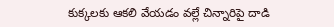కుక్కలకు ఆకలి వేయడం వల్లే చిన్నారిపై దాడి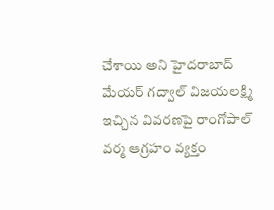చేశాయి అని హైదరాబాద్ మేయర్ గద్వాల్ విజయలక్ష్మి ఇచ్చిన వివరణపై రాంగోపాల్ వర్మ ఆగ్రహం వ్యక్తం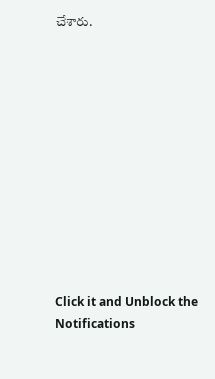చేశారు.












Click it and Unblock the Notifications